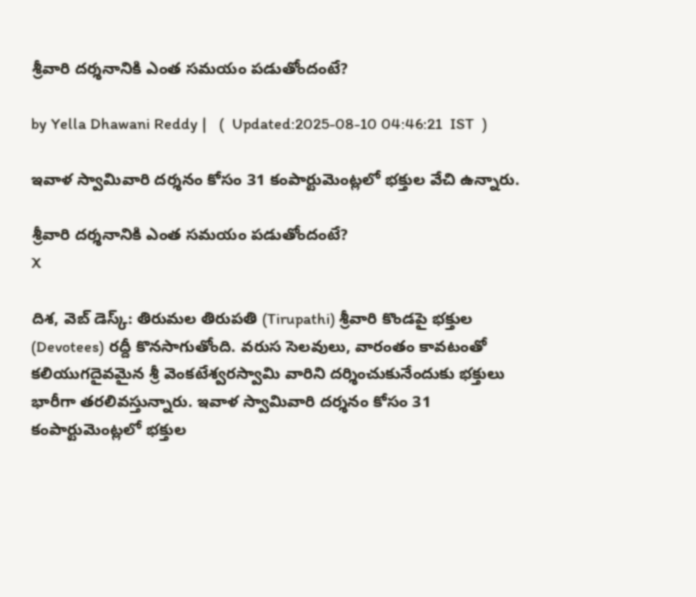శ్రీవారి దర్శనానికి ఎంత సమయం పడుతోందంటే?

by Yella Dhawani Reddy |   (  Updated:2025-08-10 04:46:21  IST  )

ఇవాళ స్వామివారి దర్శనం కోసం 31 కంపార్టుమెంట్లలో భక్తుల వేచి ఉన్నారు.

శ్రీవారి దర్శనానికి ఎంత సమయం పడుతోందంటే?
X

దిశ, వెబ్ డెస్క్: తిరుమల తిరుపతి (Tirupathi) శ్రీవారి కొండపై భక్తుల (Devotees) రద్దీ కొనసాగుతోంది. వరుస సెలవులు, వారంతం కావటంతో కలియుగదైవమైన శ్రీ వెంకటేశ్వరస్వామి వారిని దర్శించుకునేందుకు భక్తులు భారీగా తరలివస్తున్నారు. ఇవాళ స్వామివారి దర్శనం కోసం 31 కంపార్టుమెంట్లలో భక్తుల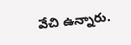వేచి ఉన్నారు.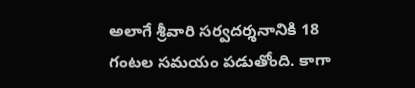అలాగే శ్రీవారి సర్వదర్శనానికి 18 గంటల సమయం పడుతోంది. కాగా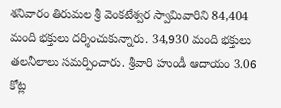శనివారం తిరుమల శ్రీ వెంకటేశ్వర స్వామివారిని 84,404 మంది భక్తులు దర్శించుకున్నారు. 34,930 మంది భక్తులు తలనీలాలు సమర్పించారు. శ్రీవారి హుండీ ఆదాయం 3.06 కోట్ల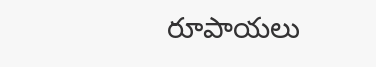రూపాయలు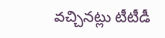వచ్చినట్లు టీటీడీ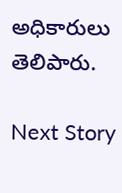అధికారులు తెలిపారు.

Next Story